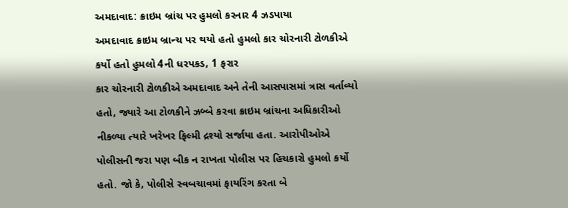અમદાવાદ: ક્રાઇમ બ્રાંચ પર હુમલો કરનાર 4 ઝડપાયા
અમદાવાદ ક્રાઇમ બ્રાન્ચ પર થયો હતો હુમલો કાર ચોરનારી ટોળકીએ કર્યો હતો હુમલો 4ની ધરપકડ, 1 ફરાર
કાર ચોરનારી ટોળકીએ અમદાવાદ અને તેની આસપાસમાં ત્રાસ વર્તાવ્યો હતો, જ્યારે આ ટોળકીને ઝબ્બે કરવા ક્રાઇમ બ્રાંચના અધિકારીઓ નીકળ્યા ત્યારે ખરેખર ફિલ્મી દ્રશ્યો સર્જાયા હતા. આરોપીઓએ પોલીસની જરા પણ બીક ન રાખતા પોલીસ પર હિચકારો હુમલો કર્યો હતો. જો કે, પોલીસે સ્વબચાવમાં ફાયરિંગ કરતા બે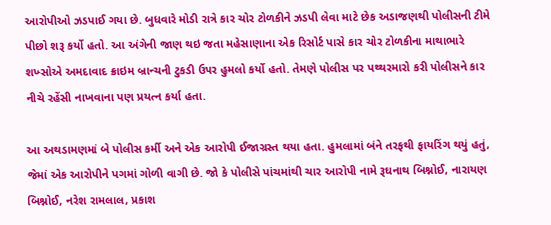આરોપીઓ ઝડપાઈ ગયા છે. બુધવારે મોડી રાત્રે કાર ચોર ટોળકીને ઝડપી લેવા માટે છેક અડાજણથી પોલીસની ટીમે પીછો શરૂ કર્યો હતો. આ અંગેની જાણ થઇ જતા મહેસાણાના એક રિસોર્ટ પાસે કાર ચોર ટોળકીના માથાભારે શખ્સોએ અમદાવાદ ક્રાઇમ બ્રાન્ચની ટુકડી ઉ૫ર હુમલો કર્યો હતો. તેમણે પોલીસ પર પથ્થરમારો કરી પોલીસને કાર નીચે રહેંસી નાખવાના પણ પ્રયત્ન કર્યા હતા.

આ અથડામણમાં બે પોલીસ કર્મી અને એક આરોપી ઈજાગ્રસ્ત થયા હતા. હુમલામાં બંને તરફથી ફાયરિંગ થયું હતું, જેમાં એક આરોપીને પગમાં ગોળી વાગી છે. જો કે પોલીસે પાંચમાંથી ચાર આરોપી નામે રૂઘનાથ બિશ્નોઈ, નારાયણ બિશ્નોઈ, નરેશ રામલાલ, પ્રકાશ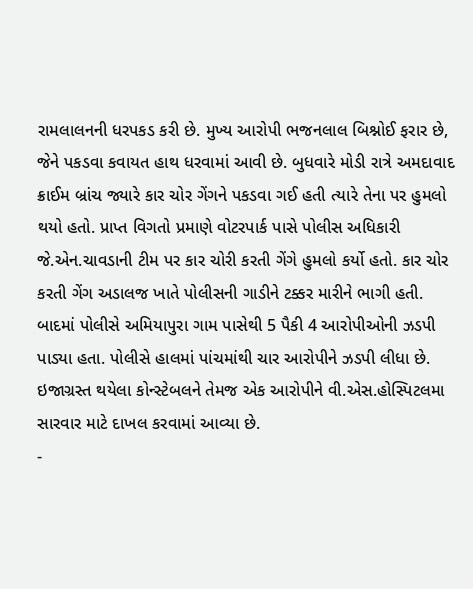રામલાલનની ધરપકડ કરી છે. મુખ્ય આરોપી ભજનલાલ બિશ્નોઈ ફરાર છે, જેને પકડવા કવાયત હાથ ધરવામાં આવી છે. બુધવારે મોડી રાત્રે અમદાવાદ ક્રાઈમ બ્રાંચ જ્યારે કાર ચોર ગેંગને પકડવા ગઈ હતી ત્યારે તેના પર હુમલો થયો હતો. પ્રાપ્ત વિગતો પ્રમાણે વોટરપાર્ક પાસે પોલીસ અધિકારી જે.એન.ચાવડાની ટીમ પર કાર ચોરી કરતી ગેંગે હુમલો કર્યો હતો. કાર ચોર કરતી ગેંગ અડાલજ ખાતે પોલીસની ગાડીને ટક્કર મારીને ભાગી હતી. બાદમાં પોલીસે અમિયાપુરા ગામ પાસેથી 5 પૈકી 4 આરોપીઓની ઝડપી પાડ્યા હતા. પોલીસે હાલમાં પાંચમાંથી ચાર આરોપીને ઝડપી લીધા છે. ઇજાગ્રસ્ત થયેલા કોન્સ્ટેબલને તેમજ એક આરોપીને વી.એસ.હોસ્પિટલમા સારવાર માટે દાખલ કરવામાં આવ્યા છે.
-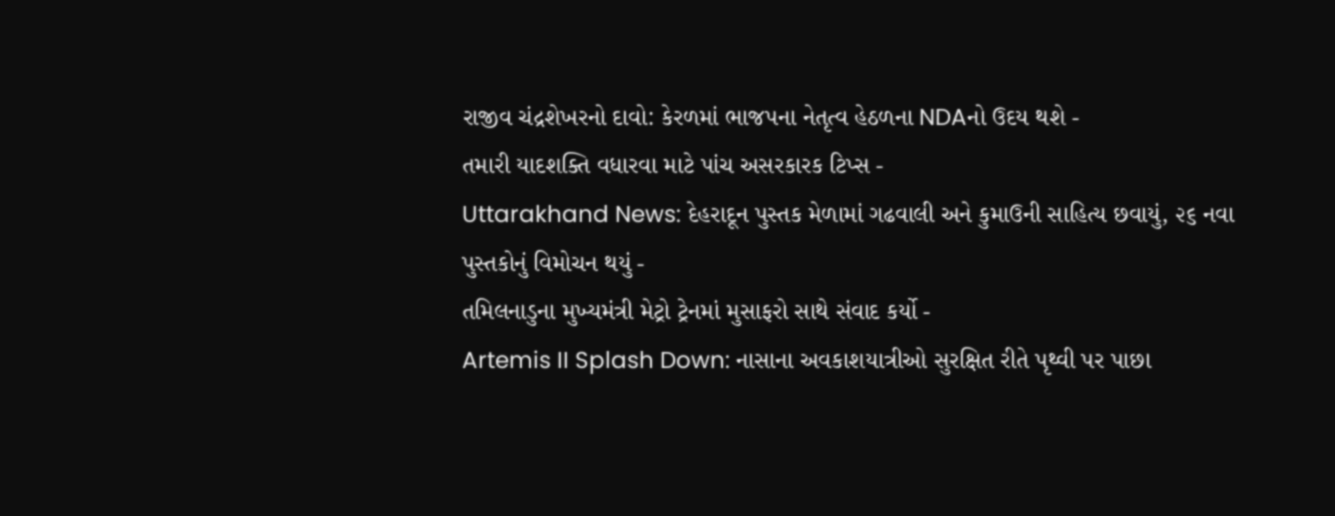રાજીવ ચંદ્રશેખરનો દાવો: કેરળમાં ભાજપના નેતૃત્વ હેઠળના NDAનો ઉદય થશે -
તમારી યાદશક્તિ વધારવા માટે પાંચ અસરકારક ટિપ્સ -
Uttarakhand News: દેહરાદૂન પુસ્તક મેળામાં ગઢવાલી અને કુમાઉની સાહિત્ય છવાયું, ૨૬ નવા પુસ્તકોનું વિમોચન થયું -
તમિલનાડુના મુખ્યમંત્રી મેટ્રો ટ્રેનમાં મુસાફરો સાથે સંવાદ કર્યો -
Artemis II Splash Down: નાસાના અવકાશયાત્રીઓ સુરક્ષિત રીતે પૃથ્વી પર પાછા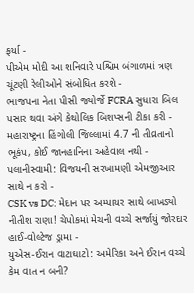ફર્યા -
પીએમ મોદી આ શનિવારે પશ્ચિમ બંગાળમાં ત્રણ ચૂંટણી રેલીઓને સંબોધિત કરશે -
ભાજપના નેતા પીસી જ્યોર્જે FCRA સુધારા બિલ પસાર થવા અંગે કેથોલિક બિશપ્સની ટીકા કરી -
મહારાષ્ટ્રના હિંગોલી જિલ્લામાં 4.7 ની તીવ્રતાનો ભૂકંપ, કોઈ જાનહાનિના અહેવાલ નથી -
પલાનીસ્વામી: વિજયની સરખામણી એમજીઆર સાથે ન કરો -
CSK vs DC: મેદાન પર અમ્પાયર સાથે બાખડ્યો નીતીશ રાણા! ચેપોકમાં મેચની વચ્ચે સર્જાયું જોરદાર હાઈ-વોલ્ટેજ ડ્રામા -
યુએસ-ઈરાન વાટાઘાટો: અમેરિકા અને ઈરાન વચ્ચે કેમ વાત ન બની?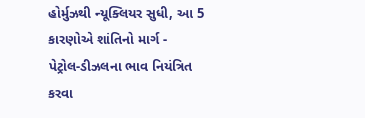હોર્મુઝથી ન્યૂક્લિયર સુધી, આ 5 કારણોએ શાંતિનો માર્ગ -
પેટ્રોલ-ડીઝલના ભાવ નિયંત્રિત કરવા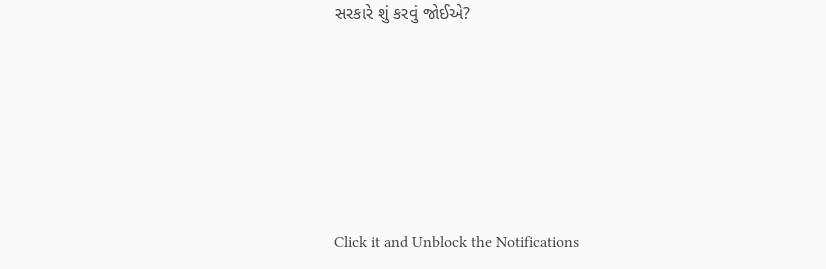સરકારે શું કરવું જોઈએ?






Click it and Unblock the Notifications